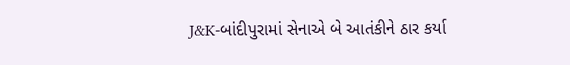J&K-બાંદીપુરામાં સેનાએ બે આતંકીને ઠાર કર્યા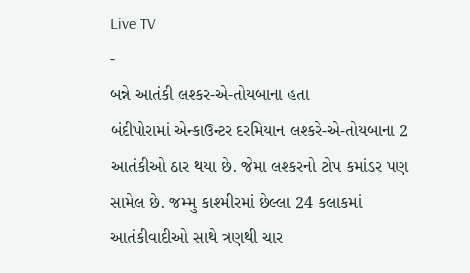Live TV
-
બન્ને આતંકી લશ્કર-એ-તોયબાના હતા
બંદીપોરામાં એન્કાઉન્ટર દરમિયાન લશ્કરે-એ-તોયબાના 2 આતંકીઓ ઠાર થયા છે. જેમા લશ્કરનો ટોપ કમાંડર પણ સામેલ છે. જમ્મુ કાશ્મીરમાં છેલ્લા 24 કલાકમાં આતંકીવાદીઓ સાથે ત્રણથી ચાર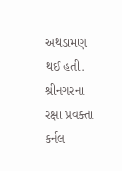અથડામણ થઈ હતી. શ્રીનગરના રક્ષા પ્રવક્તા કર્નલ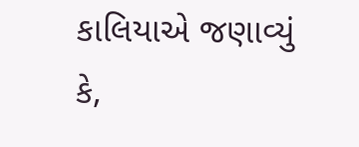કાલિયાએ જણાવ્યું કે,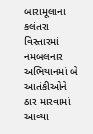બારામૂલાના કલંતરા વિસ્તારમાં નમબલનાર અભિયાનમાં બે આતંકીઓને ઠાર મારવામાં આવ્યા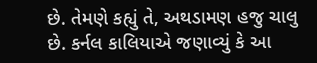છે. તેમણે કહ્યું તે, અથડામણ હજુ ચાલુ છે. કર્નલ કાલિયાએ જણાવ્યું કે આ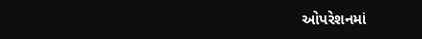ઓપરેશનમાં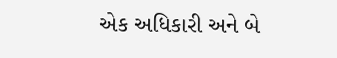એક અધિકારી અને બે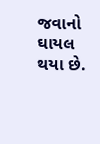જવાનો ઘાયલ થયા છે.